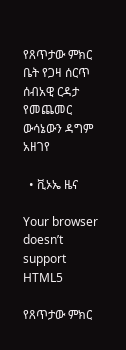የጸጥታው ምክር ቤት የጋዛ ሰርጥ ሰብአዊ ርዳታ የመጨመር ውሳኔውን ዳግም አዘገየ

  • ቪኦኤ ዜና

Your browser doesn’t support HTML5

የጸጥታው ምክር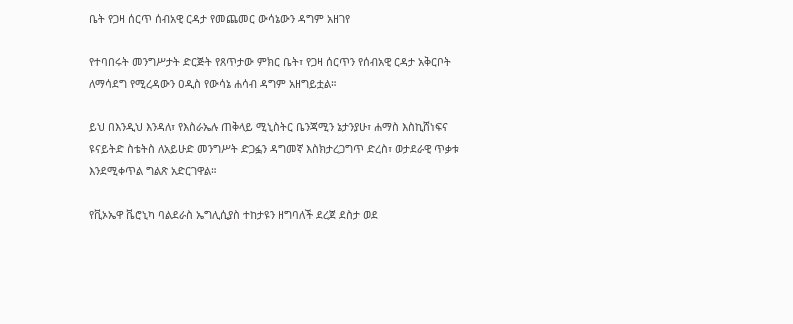ቤት የጋዛ ሰርጥ ሰብአዊ ርዳታ የመጨመር ውሳኔውን ዳግም አዘገየ

የተባበሩት መንግሥታት ድርጅት የጸጥታው ምክር ቤት፣ የጋዛ ሰርጥን የሰብአዊ ርዳታ አቅርቦት ለማሳደግ የሚረዳውን ዐዲስ የውሳኔ ሐሳብ ዳግም አዘግይቷል።

ይህ በእንዲህ እንዳለ፣ የእስራኤሉ ጠቅላይ ሚኒስትር ቤንጃሚን ኔታንያሁ፣ ሐማስ እስኪሸነፍና ዩናይትድ ስቴትስ ለአይሁድ መንግሥት ድጋፏን ዳግመኛ እስክታረጋግጥ ድረስ፣ ወታደራዊ ጥቃቱ እንደሚቀጥል ግልጽ አድርገዋል።

የቪኦኤዋ ቬሮኒካ ባልደራስ ኤግሊሲያስ ተከታዩን ዘግባለች ደረጀ ደስታ ወደ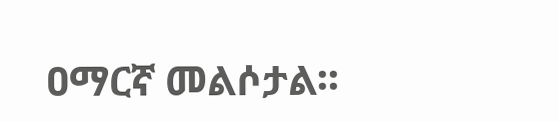ዐማርኛ መልሶታል፡፡